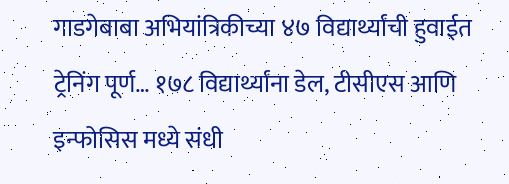गाडगेबाबा अभियांत्रिकीच्या ४७ विद्यार्थ्यांची हुवाईत ट्रेनिंग पूर्ण… १७८ विद्यार्थ्यांना डेल, टीसीएस आणि इन्फोसिस मध्ये संधी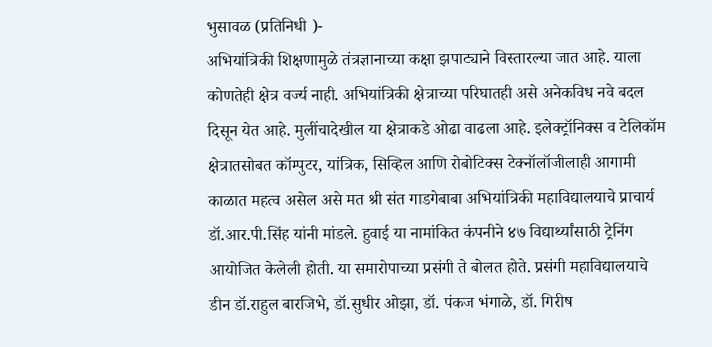भुसावळ (प्रतिनिधी )-
अभियांत्रिकी शिक्षणामुळे तंत्रज्ञानाच्या कक्षा झपाट्याने विस्तारल्या जात आहे. याला कोणतेही क्षेत्र वर्ज्य नाही. अभियांत्रिकी क्षेत्राच्या परिघातही असे अनेकविध नवे बदल दिसून येत आहे. मुलींचादेखील या क्षेत्राकडे ओढा वाढला आहे. इलेक्ट्रॉनिक्स व टेलिकॉम क्षेत्रातसोबत कॉम्पुटर, यांत्रिक, सिव्हिल आणि रोबोटिक्स टेक्नॉलॉजीलाही आगामी काळात महत्व असेल असे मत श्री संत गाडगेबाबा अभियांत्रिकी महाविद्यालयाचे प्राचार्य डॉ.आर.पी.सिंह यांनी मांडले. हुवाई या नामांकित कंपनीने ४७ विद्यार्थ्यांसाठी ट्रेनिंग आयोजित केलेली होती. या समारोपाच्या प्रसंगी ते बोलत होते. प्रसंगी महाविद्यालयाचे डीन डॉ.राहुल बारजिभे, डॉ.सुधीर ओझा, डॉ. पंकज भंगाळे, डॉ. गिरीष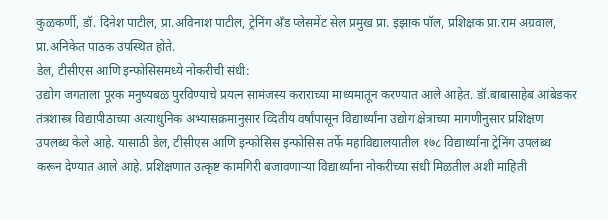कुळकर्णी, डॉ. दिनेश पाटील, प्रा.अविनाश पाटील, ट्रेनिंग अँड प्लेसमेंट सेल प्रमुख प्रा. इझाक पॉल, प्रशिक्षक प्रा.राम अग्रवाल, प्रा.अनिकेत पाठक उपस्थित होते.
डेल, टीसीएस आणि इन्फोसिसमध्ये नोकरीची संधी:
उद्योग जगताला पूरक मनुष्यबळ पुरविण्याचे प्रयत्न सामंजस्य कराराच्या माध्यमातून करण्यात आले आहेत. डॉ.बाबासाहेब आंबेडकर तंत्रशास्त्र विद्यापीठाच्या अत्याधुनिक अभ्यासक्रमानुसार व्दितीय वर्षांपासून विद्यार्थ्यांना उद्योग क्षेत्राच्या मागणीनुसार प्रशिक्षण उपलब्ध केले आहे. यासाठी डेल, टीसीएस आणि इन्फोसिस इन्फोसिस तर्फे महाविद्यालयातील १७८ विद्यार्थ्यांना ट्रेनिंग उपलब्ध करून देण्यात आले आहे. प्रशिक्षणात उत्कृष्ट कामगिरी बजावणाऱ्या विद्यार्थ्यांना नोकरीच्या संधी मिळतील अशी माहिती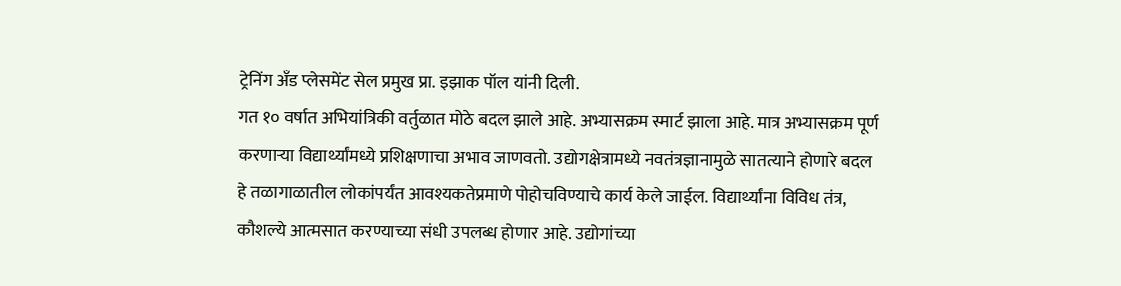ट्रेनिंग अँड प्लेसमेंट सेल प्रमुख प्रा. इझाक पॉल यांनी दिली.
गत १० वर्षात अभियांत्रिकी वर्तुळात मोठे बदल झाले आहे. अभ्यासक्रम स्मार्ट झाला आहे. मात्र अभ्यासक्रम पूर्ण करणाऱ्या विद्यार्थ्यांमध्ये प्रशिक्षणाचा अभाव जाणवतो. उद्योगक्षेत्रामध्ये नवतंत्रज्ञानामुळे सातत्याने होणारे बदल हे तळागाळातील लोकांपर्यंत आवश्यकतेप्रमाणे पोहोचविण्याचे कार्य केले जाईल. विद्यार्थ्यांना विविध तंत्र, कौशल्ये आत्मसात करण्याच्या संधी उपलब्ध होणार आहे. उद्योगांच्या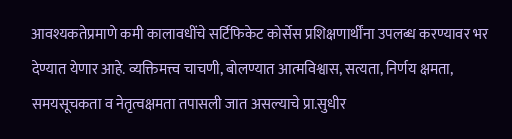आवश्यकतेप्रमाणे कमी कालावधींचे सर्टिफिकेट कोर्सेस प्रशिक्षणार्थींना उपलब्ध करण्यावर भर देण्यात येणार आहे. व्यक्तिमत्त्व चाचणी, बोलण्यात आत्मविश्वास, सत्यता, निर्णय क्षमता, समयसूचकता व नेतृत्वक्षमता तपासली जात असल्याचे प्रा.सुधीर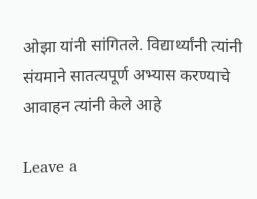ओझा यांनी सांगितले. विद्यार्थ्यांनी त्यांनी संयमाने सातत्यपूर्ण अभ्यास करण्याचे आवाहन त्यांनी केले आहे

Leave a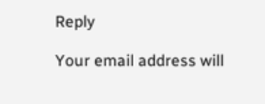Reply

Your email address will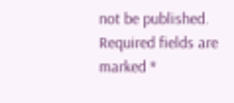not be published. Required fields are marked *